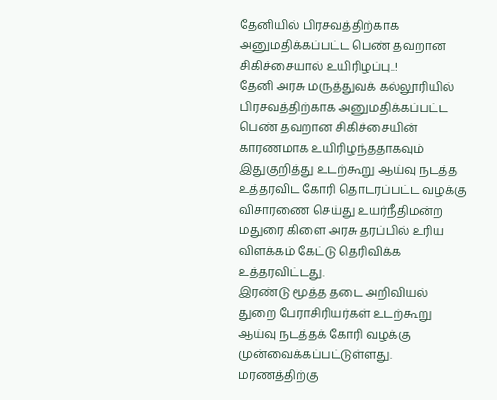தேனியில் பிரசவத்திற்காக அனுமதிக்கப்பட்ட பெண் தவறான சிகிச்சையால் உயிரிழப்பு..!
தேனி அரசு மருத்துவக் கல்லூரியில் பிரசவத்திற்காக அனுமதிக்கப்பட்ட பெண் தவறான சிகிச்சையின் காரணமாக உயிரிழந்ததாகவும் இதுகுறித்து உடற்கூறு ஆய்வு நடத்த உத்தரவிட கோரி தொடரப்பட்ட வழக்கு விசாரணை செய்து உயர்நீதிமன்ற மதுரை கிளை அரசு தரப்பில் உரிய விளக்கம் கேட்டு தெரிவிக்க உத்தரவிட்டது.
இரண்டு மூத்த தடை அறிவியல் துறை பேராசிரியர்கள் உடற்கூறு ஆய்வு நடத்தக் கோரி வழக்கு முன்வைக்கப்பட்டுள்ளது. மரணத்திற்கு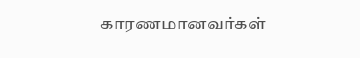காரணமானவர்கள்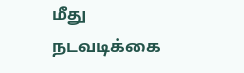மீது நடவடிக்கை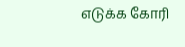எடுக்க கோரி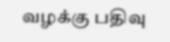வழக்கு பதிவு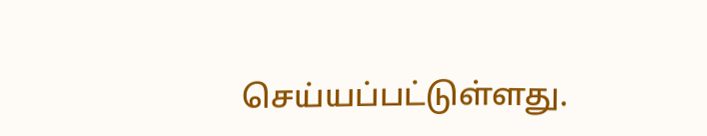செய்யப்பட்டுள்ளது.